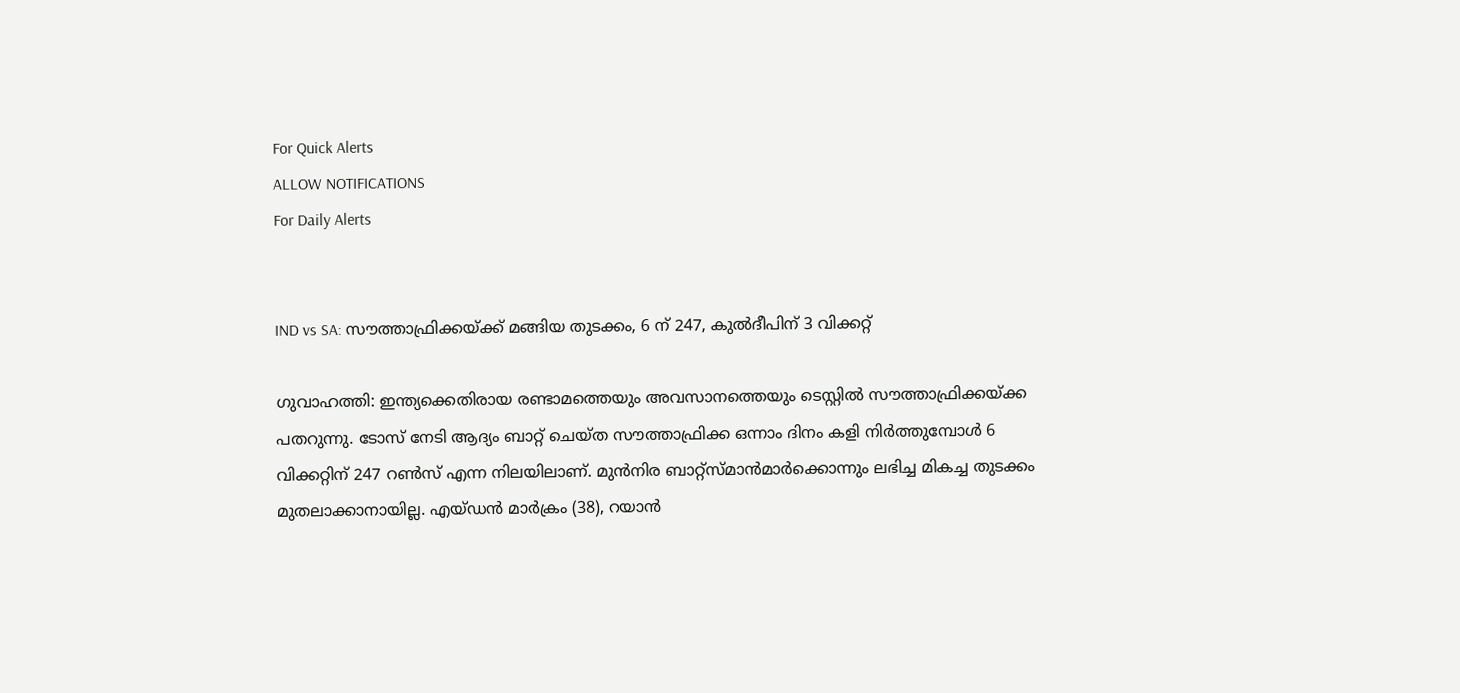For Quick Alerts
ALLOW NOTIFICATIONS
For Daily Alerts


IND vs SA: സൗത്താഫ്രിക്കയ്ക്ക് മങ്ങിയ തുടക്കം, 6 ന് 247, കുല്‍ദീപിന് 3 വിക്കറ്റ്

ഗുവാഹത്തി: ഇന്ത്യക്കെതിരായ രണ്ടാമത്തെയും അവസാനത്തെയും ടെസ്റ്റില്‍ സൗത്താഫ്രിക്കയ്ക്ക പതറുന്നു. ടോസ് നേടി ആദ്യം ബാറ്റ് ചെയ്ത സൗത്താഫ്രിക്ക ഒന്നാം ദിനം കളി നിര്‍ത്തുമ്പോള്‍ 6 വിക്കറ്റിന് 247 റണ്‍സ് എന്ന നിലയിലാണ്. മുന്‍നിര ബാറ്റ്‌സ്മാന്‍മാര്‍ക്കൊന്നും ലഭിച്ച മികച്ച തുടക്കം മുതലാക്കാനായില്ല. എയ്ഡന്‍ മാര്‍ക്രം (38), റയാന്‍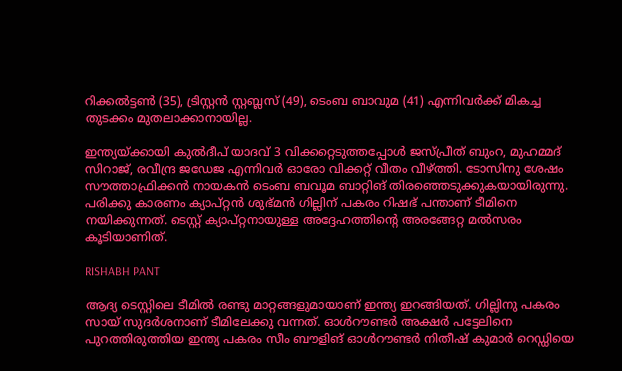റിക്കല്‍ട്ടണ്‍ (35), ട്രിസ്റ്റന്‍ സ്റ്റബ്ലസ് (49), ടെംബ ബാവുമ (41) എന്നിവര്‍ക്ക് മികച്ച തുടക്കം മുതലാക്കാനായില്ല.

ഇന്ത്യയ്ക്കായി കുല്‍ദീപ് യാദവ് 3 വിക്കറ്റെടുത്തപ്പോള്‍ ജസ്പ്രീത് ബുംറ, മുഹമ്മദ് സിറാജ്, രവീന്ദ്ര ജഡേജ എന്നിവര്‍ ഓരോ വിക്കറ്റ് വീതം വീഴ്ത്തി. ടോസിനു ശേഷം സൗത്താഫ്രിക്കന്‍ നായകന്‍ ടെംബ ബവൂമ ബാറ്റിങ് തിരഞ്ഞെടുക്കുകയായിരുന്നു. പരിക്കു കാരണം ക്യാപ്റ്റന്‍ ശുഭ്മന്‍ ഗില്ലിന് പകരം റിഷഭ് പന്താണ് ടീമിനെ നയിക്കുന്നത്. ടെസ്റ്റ് ക്യാപ്റ്റനായുള്ള അദ്ദേഹത്തിന്റെ അരങ്ങേറ്റ മല്‍സരം കൂടിയാണിത്.

RISHABH PANT

ആദ്യ ടെസ്റ്റിലെ ടീമില്‍ രണ്ടു മാറ്റങ്ങളുമായാണ് ഇന്ത്യ ഇറങ്ങിയത്. ഗില്ലിനു പകരം സായ് സുദര്‍ശനാണ് ടീമിലേക്കു വന്നത്. ഓള്‍റൗണ്ടര്‍ അക്ഷര്‍ പട്ടേലിനെ പുറത്തിരുത്തിയ ഇന്ത്യ പകരം സീം ബൗളിങ് ഓള്‍റൗണ്ടര്‍ നിതീഷ് കുമാര്‍ റെഡ്ഡിയെ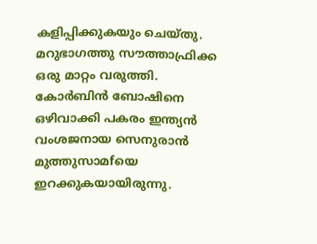കളിപ്പിക്കുകയും ചെയ്തു. മറുഭാഗത്തു സൗത്താഫ്രിക്ക ഒരു മാറ്റം വരുത്തി. കോര്‍ബിന്‍ ബോഷിനെ ഒഴിവാക്കി പകരം ഇന്ത്യന്‍ വംശജനായ സെനുരാന്‍ മുത്തുസാമfയെ ഇറക്കുകയായിരുന്നു.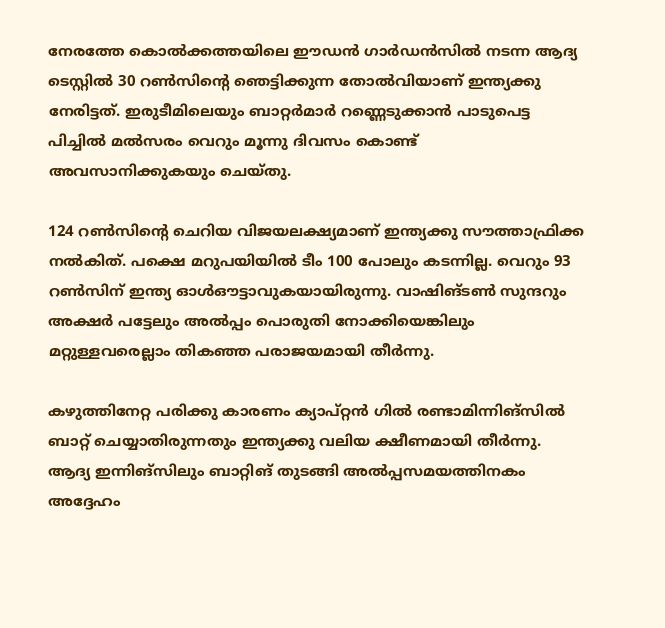നേരത്തേ കൊല്‍ക്കത്തയിലെ ഈഡന്‍ ഗാര്‍ഡന്‍സില്‍ നടന്ന ആദ്യ ടെസ്റ്റില്‍ 30 റണ്‍സിന്റെ ഞെട്ടിക്കുന്ന തോല്‍വിയാണ് ഇന്ത്യക്കു നേരിട്ടത്. ഇരുടീമിലെയും ബാറ്റര്‍മാര്‍ റണ്ണെടുക്കാന്‍ പാടുപെട്ട പിച്ചില്‍ മല്‍സരം വെറും മൂന്നു ദിവസം കൊണ്ട് അവസാനിക്കുകയും ചെയ്തു.

124 റണ്‍സിന്റെ ചെറിയ വിജയലക്ഷ്യമാണ് ഇന്ത്യക്കു സൗത്താഫ്രിക്ക നല്‍കിത്. പക്ഷെ മറുപയിയില്‍ ടീം 100 പോലും കടന്നില്ല. വെറും 93 റണ്‍സിന് ഇന്ത്യ ഓള്‍ഔട്ടാവുകയായിരുന്നു. വാഷിങ്ടണ്‍ സുന്ദറും അക്ഷര്‍ പട്ടേലും അല്‍പ്പം പൊരുതി നോക്കിയെങ്കിലും മറ്റുള്ളവരെല്ലാം തികഞ്ഞ പരാജയമായി തീര്‍ന്നു.

കഴുത്തിനേറ്റ പരിക്കു കാരണം ക്യാപ്റ്റന്‍ ഗില്‍ രണ്ടാമിന്നിങ്‌സില്‍ ബാറ്റ് ചെയ്യാതിരുന്നതും ഇന്ത്യക്കു വലിയ ക്ഷീണമായി തീര്‍ന്നു. ആദ്യ ഇന്നിങ്‌സിലും ബാറ്റിങ് തുടങ്ങി അല്‍പ്പസമയത്തിനകം അദ്ദേഹം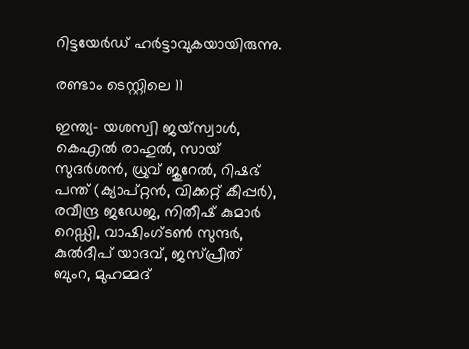റിട്ടയേര്‍ഡ് ഹര്‍ട്ടാവുകയായിരുന്നു.

രണ്ടാം ടെസ്റ്റിലെ 11

ഇന്ത്യ- യശസ്വി ജയ്സ്വാള്‍, കെഎല്‍ രാഹുല്‍, സായ് സുദര്‍ശന്‍, ധ്രുവ് ജുറേല്‍, റിഷഭ് പന്ത് (ക്യാപ്റ്റന്‍, വിക്കറ്റ് കീപ്പര്‍), രവീന്ദ്ര ജഡേജ, നിതീഷ് കുമാര്‍ റെഡ്ഡി, വാഷിംഗ്ടണ്‍ സുന്ദര്‍, കുല്‍ദീപ് യാദവ്, ജസ്പ്രീത് ബുംറ, മുഹമ്മദ്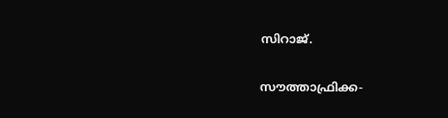സിറാജ്.

സൗത്താഫ്രിക്ക-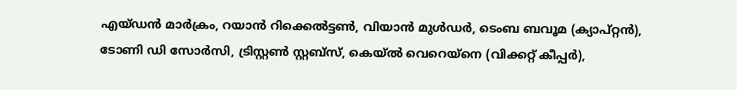എയ്ഡന്‍ മാര്‍ക്രം, റയാന്‍ റിക്കെല്‍ട്ടണ്‍, വിയാന്‍ മുള്‍ഡര്‍, ടെംബ ബവൂമ (ക്യാപ്റ്റന്‍), ടോണി ഡി സോര്‍സി, ട്രിസ്റ്റണ്‍ സ്റ്റബ്സ്, കെയ്ല്‍ വെറെയ്നെ (വിക്കറ്റ് കീപ്പര്‍),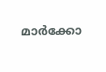മാര്‍ക്കോ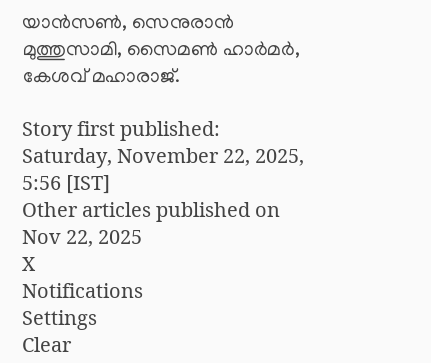യാന്‍സണ്‍, സെനുരാന്‍ മുത്തുസാമി, സൈമണ്‍ ഹാര്‍മര്‍, കേശവ് മഹാരാജ്.

Story first published: Saturday, November 22, 2025, 5:56 [IST]
Other articles published on Nov 22, 2025
X
Notifications
Settings
Clear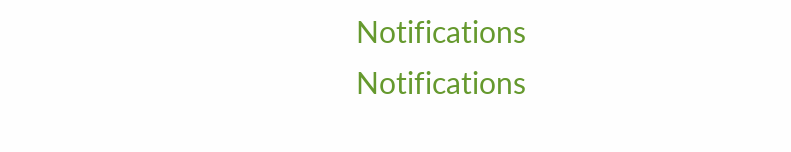Notifications
Notifications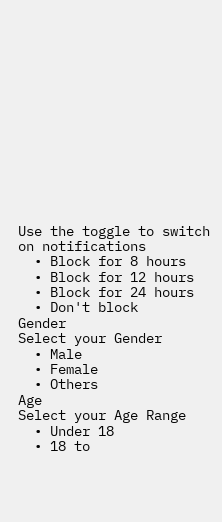Use the toggle to switch on notifications
  • Block for 8 hours
  • Block for 12 hours
  • Block for 24 hours
  • Don't block
Gender
Select your Gender
  • Male
  • Female
  • Others
Age
Select your Age Range
  • Under 18
  • 18 to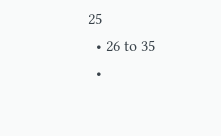25
  • 26 to 35
  •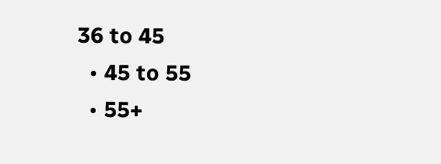36 to 45
  • 45 to 55
  • 55+